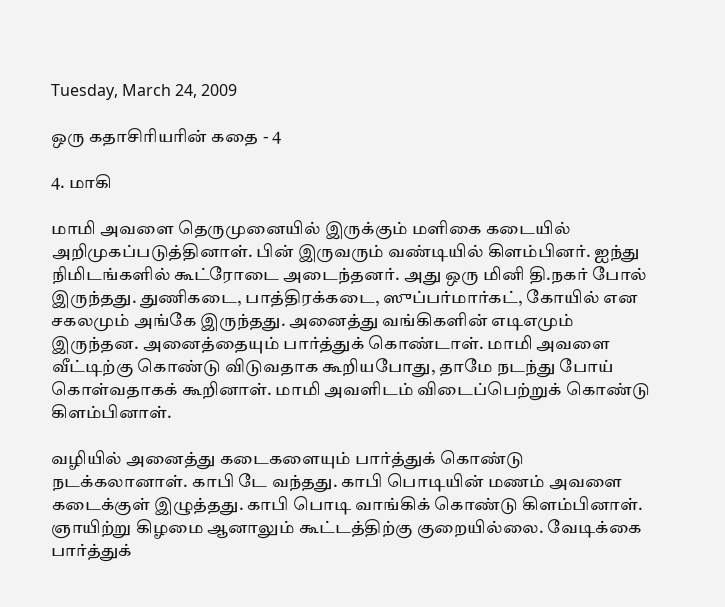Tuesday, March 24, 2009

ஒரு கதாசிரியரின் கதை - 4

4. மாகி

மாமி அவளை தெருமுனையில் இருக்கும் மளிகை கடையில் அறிமுகப்படுத்தினாள். பின் இருவரும் வண்டியில் கிளம்பினர். ஐந்து நிமிடங்களில் கூட்ரோடை அடைந்தனர். அது ஒரு மினி தி.நகர் போல் இருந்தது. துணிகடை, பாத்திரக்கடை, ஸுப்பர்மார்கட், கோயில் என சகலமும் அங்கே இருந்தது. அனைத்து வங்கிகளின் எடிஎமும் இருந்தன. அனைத்தையும் பார்த்துக் கொண்டாள். மாமி அவளை வீட்டிற்கு கொண்டு விடுவதாக கூறியபோது, தாமே நடந்து போய் கொள்வதாகக் கூறினாள். மாமி அவளிடம் விடைப்பெற்றுக் கொண்டு கிளம்பினாள்.

வழியில் அனைத்து கடைகளையும் பார்த்துக் கொண்டு நடக்கலானாள். காபி டே வந்தது. காபி பொடியின் மணம் அவளை கடைக்குள் இழுத்தது. காபி பொடி வாங்கிக் கொண்டு கிளம்பினாள். ஞாயிற்று கிழமை ஆனாலும் கூட்டத்திற்கு குறையில்லை. வேடிக்கை பார்த்துக்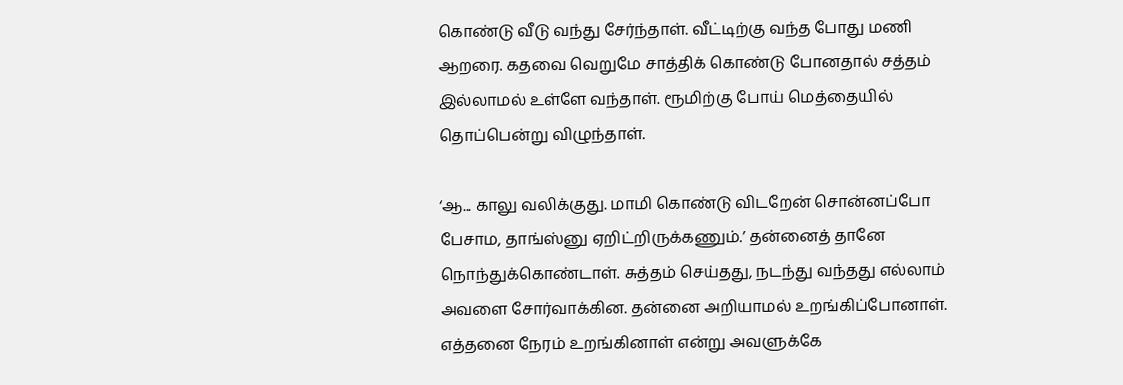கொண்டு வீடு வந்து சேர்ந்தாள். வீட்டிற்கு வந்த போது மணி ஆறரை. கதவை வெறுமே சாத்திக் கொண்டு போனதால் சத்தம் இல்லாமல் உள்ளே வந்தாள். ரூமிற்கு போய் மெத்தையில் தொப்பென்று விழுந்தாள்.

‘ஆ... காலு வலிக்குது. மாமி கொண்டு விடறேன் சொன்னப்போ பேசாம, தாங்ஸ்னு ஏறிட்றிருக்கணும்.’ தன்னைத் தானே நொந்துக்கொண்டாள். சுத்தம் செய்தது, நடந்து வந்தது எல்லாம் அவளை சோர்வாக்கின. தன்னை அறியாமல் உறங்கிப்போனாள். எத்தனை நேரம் உறங்கினாள் என்று அவளுக்கே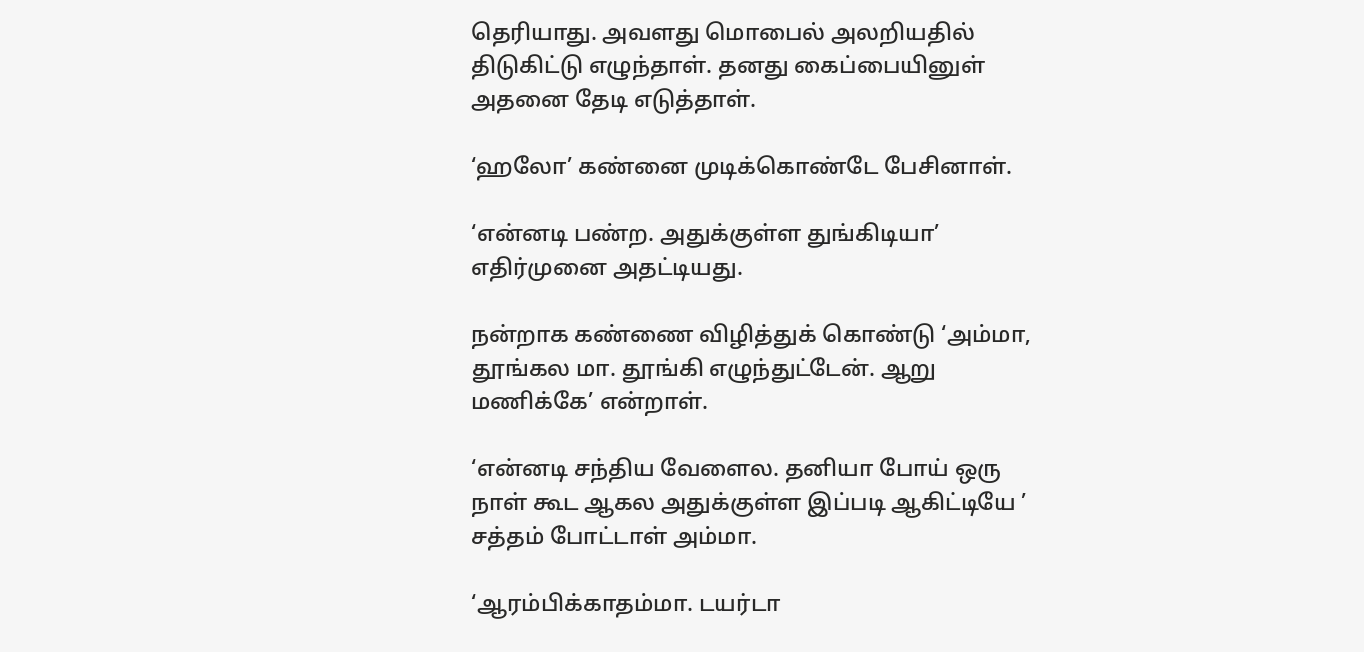தெரியாது. அவளது மொபைல் அலறியதில் திடுகிட்டு எழுந்தாள். தனது கைப்பையினுள் அதனை தேடி எடுத்தாள்.

‘ஹலோ’ கண்னை முடிக்கொண்டே பேசினாள்.

‘என்னடி பண்ற. அதுக்குள்ள துங்கிடியா’ எதிர்முனை அதட்டியது.

நன்றாக கண்ணை விழித்துக் கொண்டு ‘அம்மா, தூங்கல மா. தூங்கி எழுந்துட்டேன். ஆறு மணிக்கே’ என்றாள்.

‘என்னடி சந்திய வேளைல. தனியா போய் ஒரு நாள் கூட ஆகல அதுக்குள்ள இப்படி ஆகிட்டியே ’ சத்தம் போட்டாள் அம்மா.

‘ஆரம்பிக்காதம்மா. டயர்டா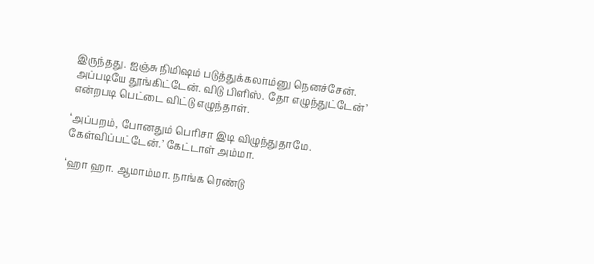இருந்தது. ஐஞ்சு நிமிஷம் படுத்துக்கலாம்னு நெனச்சேன். அப்படியே தூங்கிட்டேன். விடு பிளிஸ். தோ எழுந்துட்டேன்’ என்றபடி பெட்டை விட்டு எழுந்தாள்.

‘அப்பறம், போனதும் பெரிசா இடி விழுந்துதாமே. கேள்விப்பட்டேன்.’ கேட்டாள் அம்மா.

‘ஹா ஹா. ஆமாம்மா. நாங்க ரெண்டு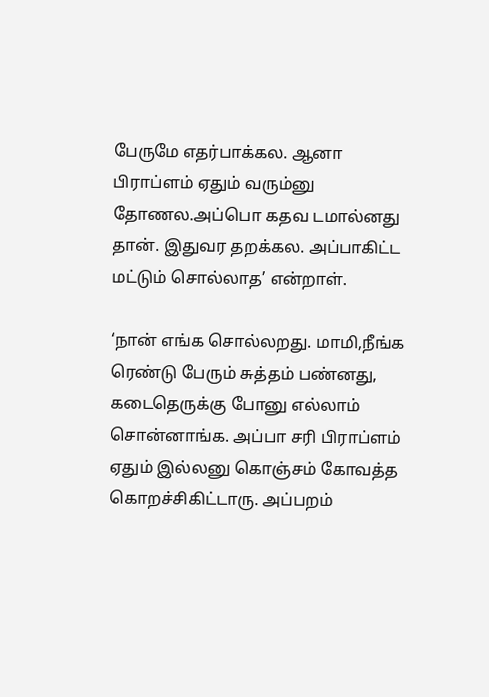பேருமே எதர்பாக்கல. ஆனா பிராப்ளம் ஏதும் வரும்னு தோணல.அப்பொ கதவ டமால்னது தான். இதுவர தறக்கல. அப்பாகிட்ட மட்டும் சொல்லாத’ என்றாள்.

‘நான் எங்க சொல்லறது. மாமி,நீங்க ரெண்டு பேரும் சுத்தம் பண்னது, கடைதெருக்கு போனு எல்லாம் சொன்னாங்க. அப்பா சரி பிராப்ளம் ஏதும் இல்லனு கொஞ்சம் கோவத்த கொறச்சிகிட்டாரு. அப்பறம்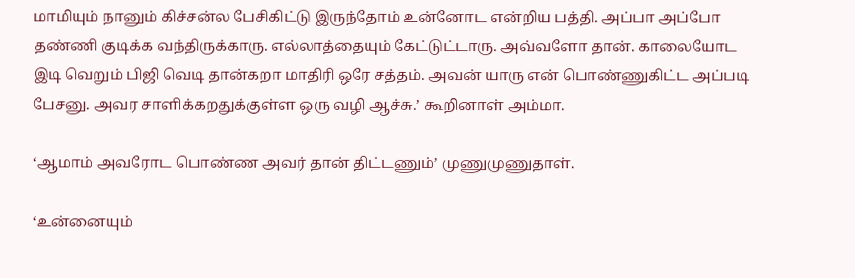மாமியும் நானும் கிச்சன்ல பேசிகிட்டு இருந்தோம் உன்னோட என்றிய பத்தி. அப்பா அப்போ தண்ணி குடிக்க வந்திருக்காரு. எல்லாத்தையும் கேட்டுட்டாரு. அவ்வளோ தான். காலையோட இடி வெறும் பிஜி வெடி தான்கறா மாதிரி ஒரே சத்தம். அவன் யாரு என் பொண்ணுகிட்ட அப்படி பேசனு. அவர சாளிக்கறதுக்குள்ள ஒரு வழி ஆச்சு.’ கூறினாள் அம்மா.

‘ஆமாம் அவரோட பொண்ண அவர் தான் திட்டணும்’ முணுமுணுதாள்.

‘உன்னையும்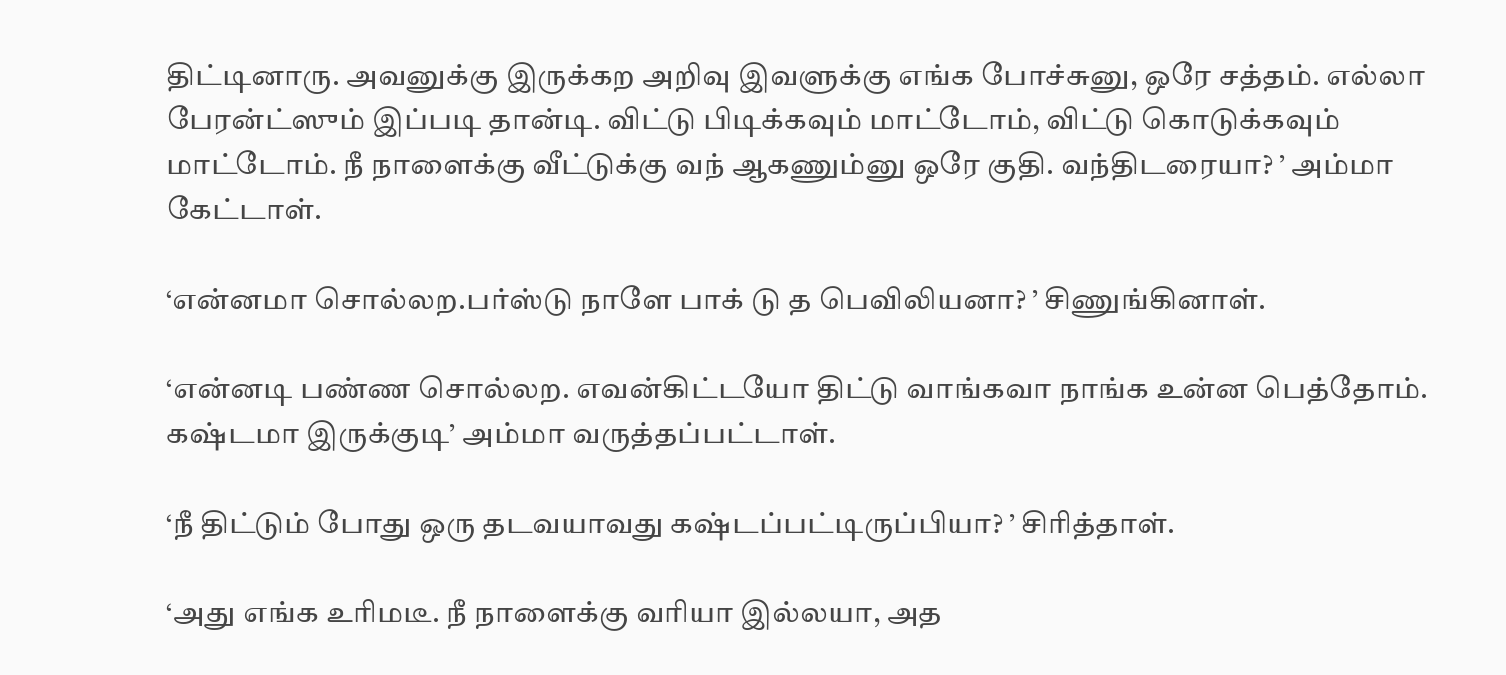திட்டினாரு. அவனுக்கு இருக்கற அறிவு இவளுக்கு எங்க போச்சுனு, ஒரே சத்தம். எல்லா பேரன்ட்ஸும் இப்படி தான்டி. விட்டு பிடிக்கவும் மாட்டோம், விட்டு கொடுக்கவும் மாட்டோம். நீ நாளைக்கு வீட்டுக்கு வந் ஆகணும்னு ஒரே குதி. வந்திடரையா? ’ அம்மா கேட்டாள்.

‘என்னமா சொல்லற.பர்ஸ்டு நாளே பாக் டு த பெவிலியனா? ’ சிணுங்கினாள்.

‘என்னடி பண்ண சொல்லற. எவன்கிட்டயோ திட்டு வாங்கவா நாங்க உன்ன பெத்தோம். கஷ்டமா இருக்குடி’ அம்மா வருத்தப்பட்டாள்.

‘நீ திட்டும் போது ஒரு தடவயாவது கஷ்டப்பட்டிருப்பியா? ’ சிரித்தாள்.

‘அது எங்க உரிமடீ. நீ நாளைக்கு வரியா இல்லயா, அத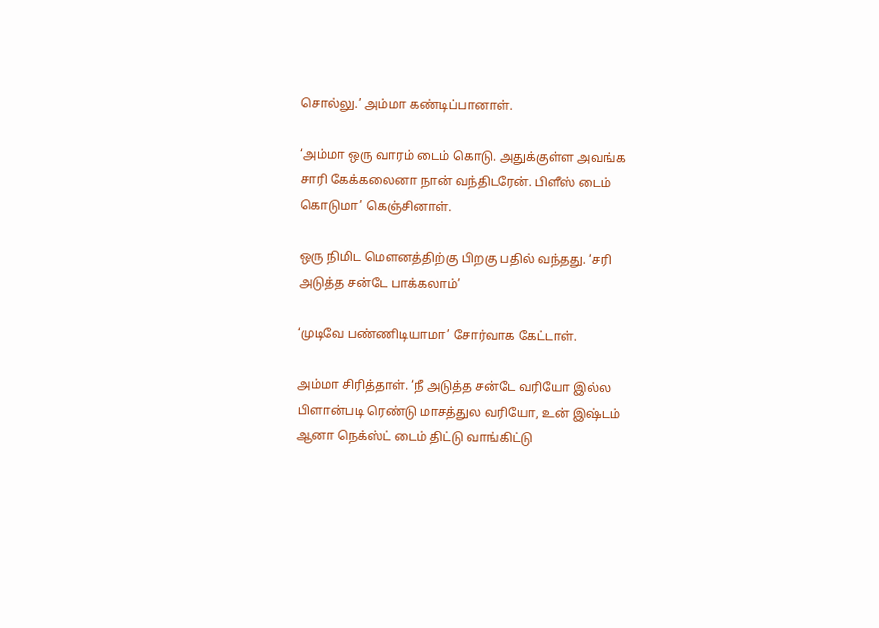சொல்லு.’ அம்மா கண்டிப்பானாள்.

‘அம்மா ஒரு வாரம் டைம் கொடு. அதுக்குள்ள அவங்க சாரி கேக்கலைனா நான் வந்திடரேன். பிளீஸ் டைம் கொடுமா’ கெஞ்சினாள்.

ஒரு நிமிட மௌனத்திற்கு பிறகு பதில் வந்தது. ‘சரி அடுத்த சன்டே பாக்கலாம்’

‘முடிவே பண்ணிடியாமா’ சோர்வாக கேட்டாள்.

அம்மா சிரித்தாள். ‘நீ அடுத்த சன்டே வரியோ இல்ல பிளான்படி ரெண்டு மாசத்துல வரியோ, உன் இஷ்டம் ஆனா நெக்ஸ்ட் டைம் திட்டு வாங்கிட்டு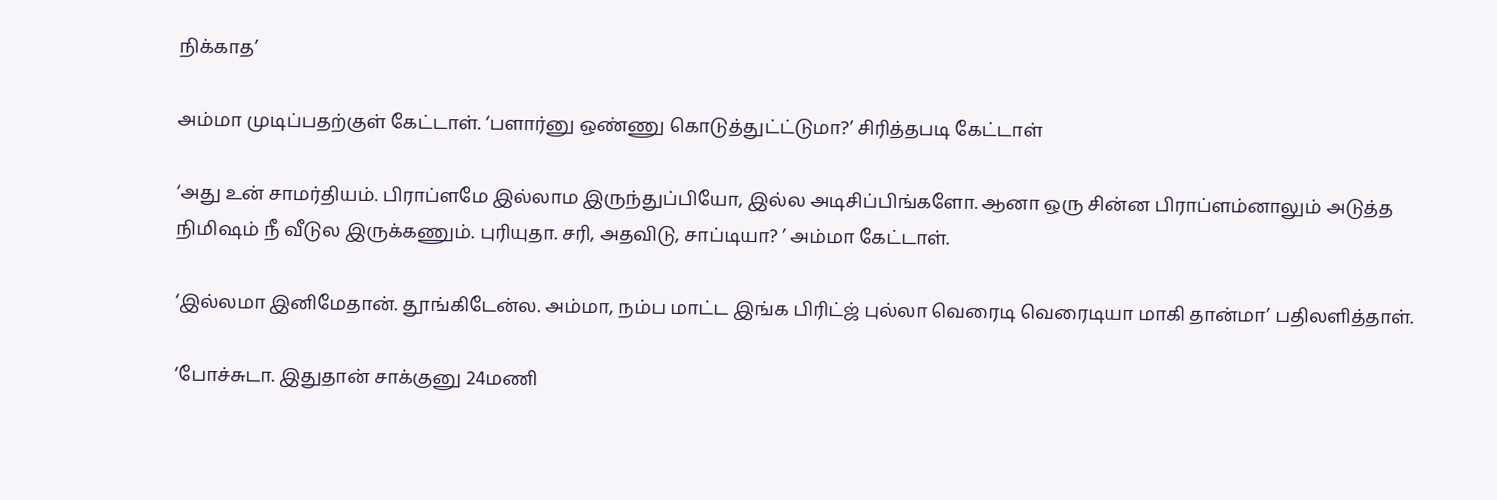நிக்காத’

அம்மா முடிப்பதற்குள் கேட்டாள். ‘பளார்னு ஒண்ணு கொடுத்துட்ட்டுமா?’ சிரித்தபடி கேட்டாள்

‘அது உன் சாமர்தியம். பிராப்ளமே இல்லாம இருந்துப்பியோ, இல்ல அடிசிப்பிங்களோ. ஆனா ஒரு சின்ன பிராப்ளம்னாலும் அடுத்த நிமிஷம் நீ வீடுல இருக்கணும். புரியுதா. சரி, அதவிடு, சாப்டியா? ’ அம்மா கேட்டாள்.

‘இல்லமா இனிமேதான். தூங்கிடேன்ல. அம்மா, நம்ப மாட்ட இங்க பிரிட்ஜ் புல்லா வெரைடி வெரைடியா மாகி தான்மா’ பதிலளித்தாள்.

‘போச்சுடா. இதுதான் சாக்குனு 24மணி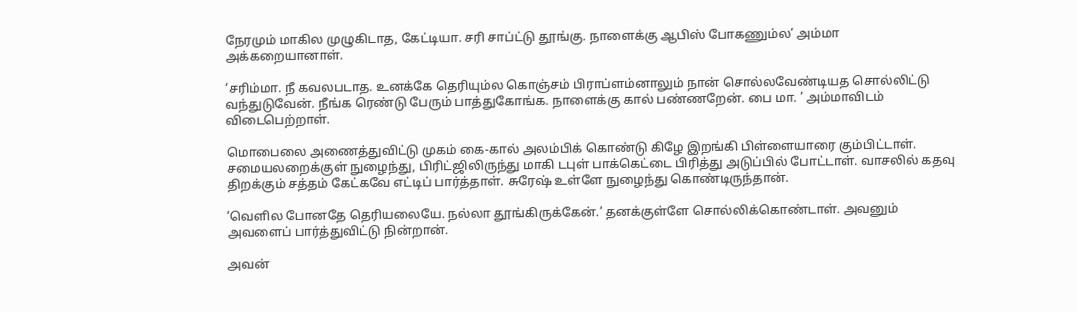நேரமும் மாகில முழுகிடாத, கேட்டியா. சரி சாப்ட்டு தூங்கு. நாளைக்கு ஆபிஸ் போகணும்ல’ அம்மா அக்கறையானாள்.

‘சரிம்மா. நீ கவலபடாத. உனக்கே தெரியும்ல கொஞ்சம் பிராப்ளம்னாலும் நான் சொல்லவேண்டியத சொல்லிட்டு வந்துடுவேன். நீங்க ரெண்டு பேரும் பாத்துகோங்க. நாளைக்கு கால் பண்ணறேன். பை மா. ’ அம்மாவிடம் விடைபெற்றாள்.

மொபைலை அணைத்துவிட்டு முகம் கை-கால் அலம்பிக் கொண்டு கிழே இறங்கி பிள்ளையாரை கும்பிட்டாள். சமையலறைக்குள் நுழைந்து, பிரிட்ஜிலிருந்து மாகி டபுள் பாக்கெட்டை பிரித்து அடுப்பில் போட்டாள். வாசலில் கதவு திறக்கும் சத்தம் கேட்கவே எட்டிப் பார்த்தாள். சுரேஷ் உள்ளே நுழைந்து கொண்டிருந்தான்.

‘வெளில போனதே தெரியலையே. நல்லா தூங்கிருக்கேன்.’ தனக்குள்ளே சொல்லிக்கொண்டாள். அவனும் அவளைப் பார்த்துவிட்டு நின்றான்.

அவன்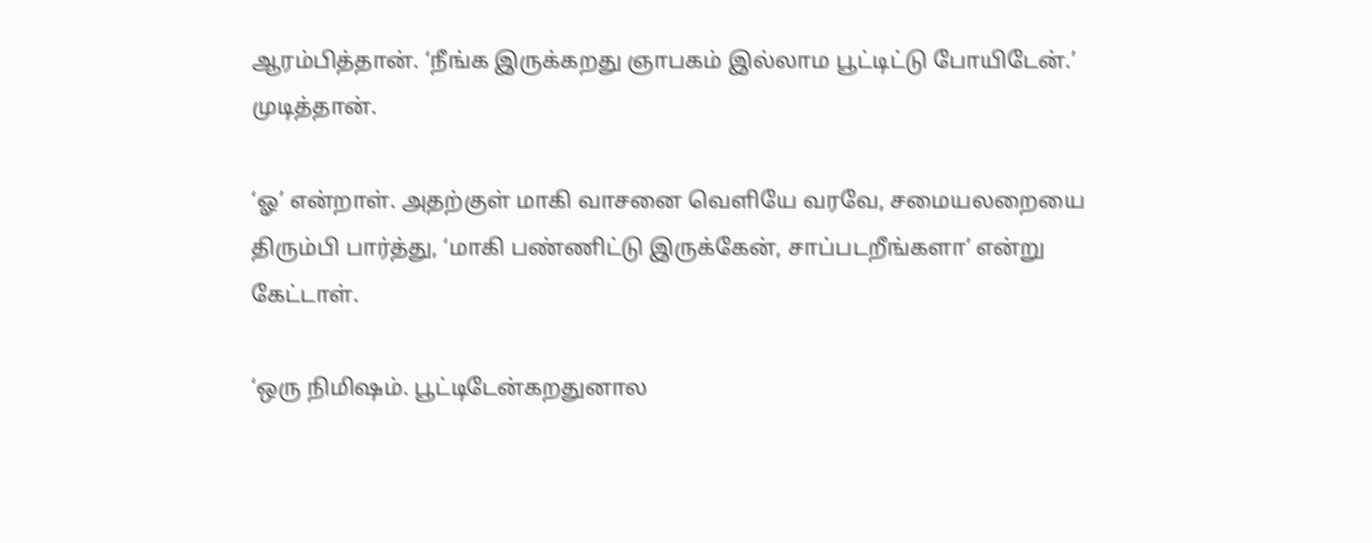ஆரம்பித்தான். ‘நீங்க இருக்கறது ஞாபகம் இல்லாம பூட்டிட்டு போயிடேன்.’ முடித்தான்.

‘ஓ’ என்றாள். அதற்குள் மாகி வாசனை வெளியே வரவே, சமையலறையை திரும்பி பார்த்து, ‘மாகி பண்ணிட்டு இருக்கேன், சாப்படறீங்களா’ என்று கேட்டாள்.

‘ஒரு நிமிஷம். பூட்டிடேன்கறதுனால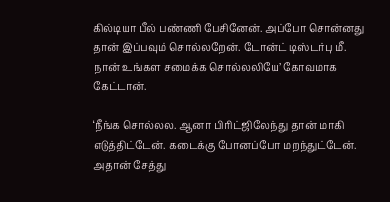கில்டியா பீல் பண்ணி பேசினேன். அப்போ சொன்னது தான் இப்பவும் சொல்லறேன். டோன்ட் டிஸ்டர்பு மீ. நான் உங்கள சமைக்க சொல்லலியே’ கோவமாக கேட்டான்.

‘நீங்க சொல்லல. ஆனா பிரிட்ஜிலேந்து தான் மாகி எடுத்திட்டேன். கடைக்கு போனப்போ மறந்துட்டேன். அதான் சேத்து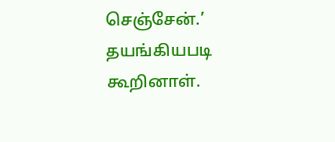செஞ்சேன்.’ தயங்கியபடி கூறினாள்.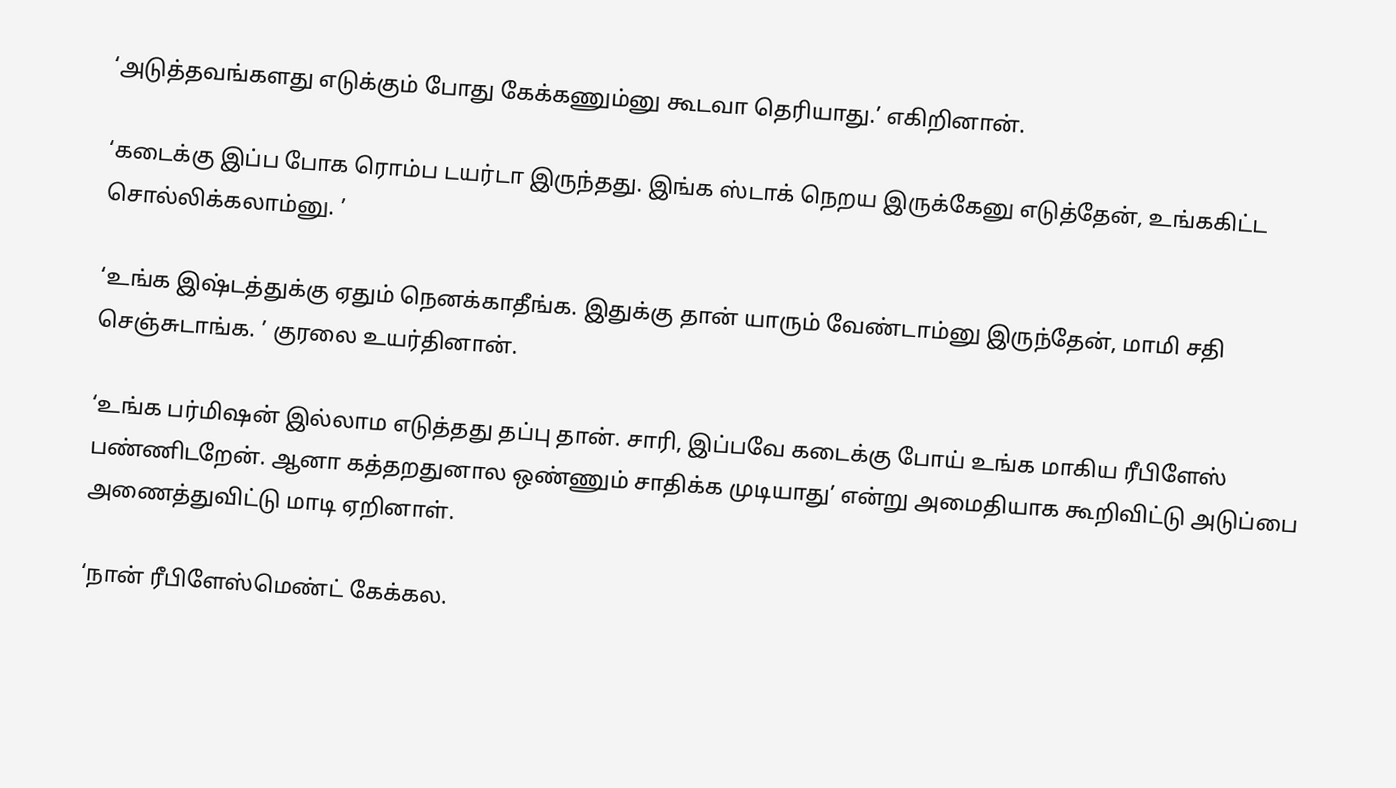‘அடுத்தவங்களது எடுக்கும் போது கேக்கணும்னு கூடவா தெரியாது.’ எகிறினான்.

‘கடைக்கு இப்ப போக ரொம்ப டயர்டா இருந்தது. இங்க ஸ்டாக் நெறய இருக்கேனு எடுத்தேன், உங்ககிட்ட சொல்லிக்கலாம்னு. ’

‘உங்க இஷ்டத்துக்கு ஏதும் நெனக்காதீங்க. இதுக்கு தான் யாரும் வேண்டாம்னு இருந்தேன், மாமி சதி செஞ்சுடாங்க. ’ குரலை உயர்தினான்.

‘உங்க பர்மிஷன் இல்லாம எடுத்தது தப்பு தான். சாரி, இப்பவே கடைக்கு போய் உங்க மாகிய ரீபிளேஸ் பண்ணிடறேன். ஆனா கத்தறதுனால ஒண்ணும் சாதிக்க முடியாது’ என்று அமைதியாக கூறிவிட்டு அடுப்பை அணைத்துவிட்டு மாடி ஏறினாள்.

‘நான் ரீபிளேஸ்மெண்ட் கேக்கல.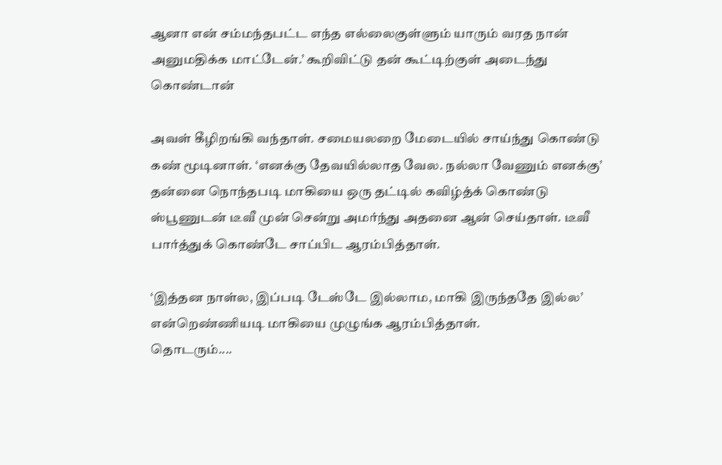ஆனா என் சம்மந்தபட்ட எந்த எல்லைகுள்ளும் யாரும் வரத நான் அனுமதிக்க மாட்டேன்.’ கூறிவிட்டு தன் கூட்டிற்குள் அடைந்து கொண்டான்

அவள் கீழிறங்கி வந்தாள். சமையலறை மேடையில் சாய்ந்து கொண்டு கண் மூடினாள். ‘எனக்கு தேவயில்லாத வேல. நல்லா வேணும் எனக்கு’ தன்னை நொந்தபடி மாகியை ஒரு தட்டில் கவிழ்த்க் கொண்டு ஸ்பூணுடன் டீவீ முன் சென்று அமர்ந்து அதனை ஆன் செய்தாள். டீவீ பார்த்துக் கொண்டே சாப்பிட ஆரம்பித்தாள்.

‘இத்தன நாள்ல, இப்படி டேஸ்டே இல்லாம, மாகி இருந்ததே இல்ல’ என்றெண்ணியடி மாகியை முழுங்க ஆரம்பித்தாள்.
தொடரும்....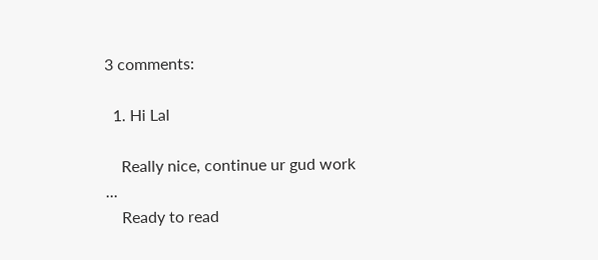3 comments:

  1. Hi Lal

    Really nice, continue ur gud work ...
    Ready to read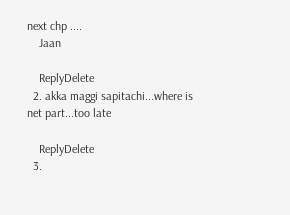next chp ....
    Jaan

    ReplyDelete
  2. akka maggi sapitachi...where is net part...too late

    ReplyDelete
  3.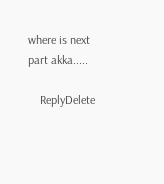where is next part akka.....

    ReplyDelete